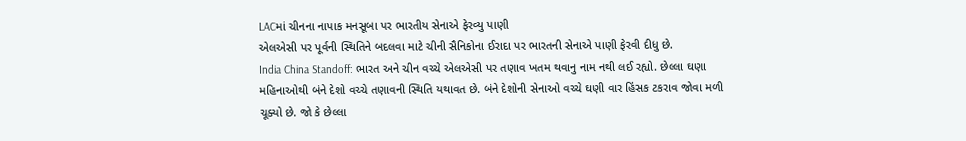LACમાં ચીનના નાપાક મનસૂબા પર ભારતીય સેનાએ ફેરવ્યુ પાણી
એલએસી પર પૂર્વની સ્થિતિને બદલવા માટે ચીની સૈનિકોના ઈરાદા પર ભારતની સેનાએ પાણી ફેરવી દીધુ છે.
India China Standoff: ભારત અને ચીન વચ્ચે એલએસી પર તણાવ ખતમ થવાનુ નામ નથી લઈ રહ્યો. છેલ્લા ઘણા મહિનાઓથી બંને દેશો વચ્ચે તણાવની સ્થિતિ યથાવત છે. બંને દેશોની સેનાઓ વચ્ચે ઘણી વાર હિંસક ટકરાવ જોવા મળી ચૂક્યો છે. જો કે છેલ્લા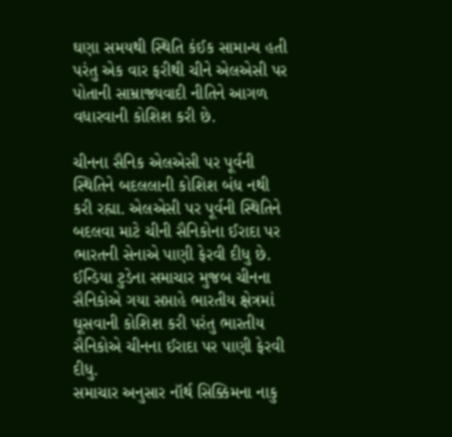ઘણા સમયથી સ્થિતિ કંઈક સામાન્ય હતી પરંતુ એક વાર ફરીથી ચીને એલએસી પર પોતાની સામ્રાજ્યવાદી નીતિને આગળ વધારવાની કોશિશ કરી છે.

ચીનના સૈનિક એલએસી પર પૂર્વની સ્થિતિને બદલલાની કોશિશ બંધ નથી કરી રહ્યા. એલએસી પર પૂર્વની સ્થિતિને બદલવા માટે ચીની સૈનિકોના ઈરાદા પર ભારતની સેનાએ પાણી ફેરવી દીધુ છે. ઈન્ડિયા ટુડેના સમાચાર મુજબ ચીનના સૈનિકોએ ગયા સપ્તાહે ભારતીય ક્ષેત્રમાં ઘૂસવાની કોશિશ કરી પરંતુ ભારતીય સૈનિકોએ ચીનના ઈરાદા પર પાણી ફેરવી દીધુ.
સમાચાર અનુસાર નૉર્થ સિક્કિમના નાકુ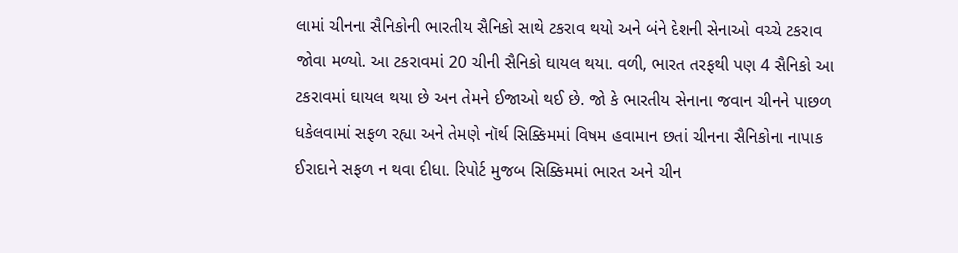લામાં ચીનના સૈનિકોની ભારતીય સૈનિકો સાથે ટકરાવ થયો અને બંને દેશની સેનાઓ વચ્ચે ટકરાવ જોવા મળ્યો. આ ટકરાવમાં 20 ચીની સૈનિકો ઘાયલ થયા. વળી, ભારત તરફથી પણ 4 સૈનિકો આ ટકરાવમાં ઘાયલ થયા છે અન તેમને ઈજાઓ થઈ છે. જો કે ભારતીય સેનાના જવાન ચીનને પાછળ ધકેલવામાં સફળ રહ્યા અને તેમણે નૉર્થ સિક્કિમમાં વિષમ હવામાન છતાં ચીનના સૈનિકોના નાપાક ઈરાદાને સફળ ન થવા દીધા. રિપોર્ટ મુજબ સિક્કિમમાં ભારત અને ચીન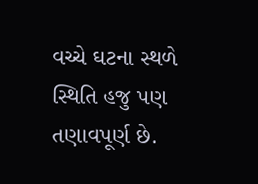વચ્ચે ઘટના સ્થળે સ્થિતિ હજુ પણ તણાવપૂર્ણ છે.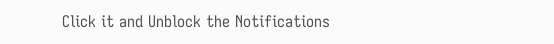Click it and Unblock the Notifications